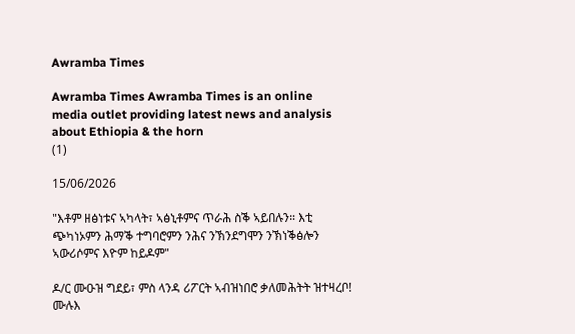Awramba Times

Awramba Times Awramba Times is an online media outlet providing latest news and analysis about Ethiopia & the horn
(1)

15/06/2026

"እቶም ዘፅነቱና ኣካላት፣ ኣፅኒቶምና ጥራሕ ስቕ ኣይበሉን። እቲ ጭካነኦምን ሕማቕ ተግባሮምን ንሕና ንኽንደግሞን ንኽነቕፅሎን ኣውሪሶምና እዮም ከይዶም"

ዶ/ር ሙዑዝ ግደይ፣ ምስ ላንዳ ሪፖርት ኣብዝነበሮ ቃለመሕትት ዝተዛረቦ! ሙሉእ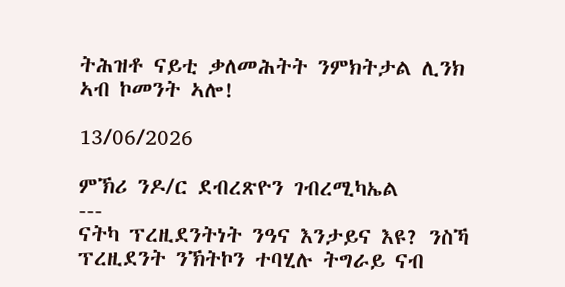ትሕዝቶ ናይቲ ቃለመሕትት ንምክትታል ሊንክ ኣብ ኮመንት ኣሎ!

13/06/2026

ምኽሪ ንዶ/ር ደብረጽዮን ገብረሚካኤል
---
ናትካ ፕረዚደንትነት ንዓና እንታይና እዩ? ንስኻ ፕረዚደንት ንኽትኮን ተባሂሉ ትግራይ ናብ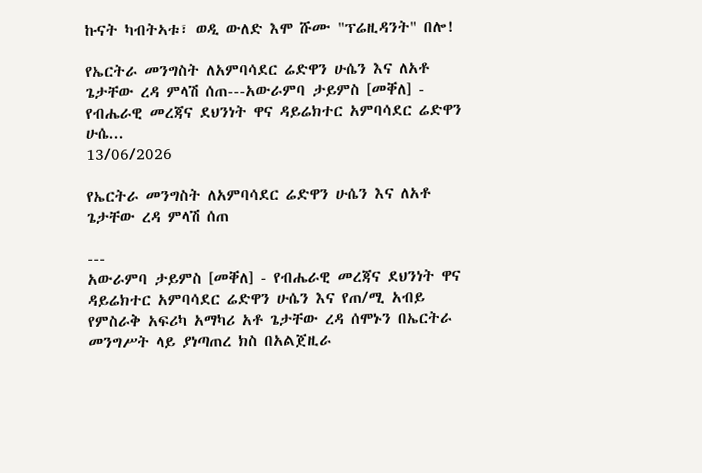ኩናት ካብትኣቱ፣ ወዲ ውለድ እሞ ሹሙ "ፕሬዚዳንት" በሎ!

የኤርትራ መንግስት ለአምባሳደር ሬድዋን ሁሴን እና ለአቶ ጌታቸው ረዳ ምላሽ ሰጠ---አውራምባ ታይምስ [መቐለ] -  የብሔራዊ መረጃና ደህንነት ዋና ዳይሬክተር አምባሳደር ሬድዋን ሁሴ...
13/06/2026

የኤርትራ መንግስት ለአምባሳደር ሬድዋን ሁሴን እና ለአቶ ጌታቸው ረዳ ምላሽ ሰጠ

---
አውራምባ ታይምስ [መቐለ] - የብሔራዊ መረጃና ደህንነት ዋና ዳይሬክተር አምባሳደር ሬድዋን ሁሴን እና የጠ/ሚ አብይ የምስራቅ አፍሪካ አማካሪ አቶ ጌታቸው ረዳ ሰሞኑን በኤርትራ መንግሥት ላይ ያነጣጠረ ክስ በአልጀዚራ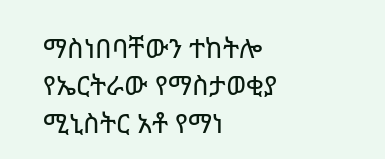ማስነበባቸውን ተከትሎ የኤርትራው የማስታወቂያ ሚኒስትር አቶ የማነ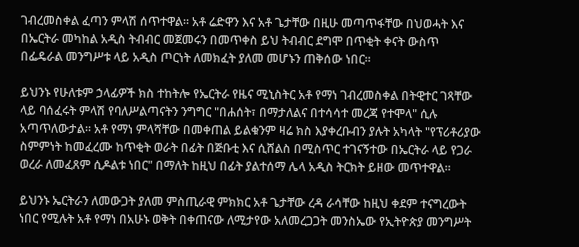ገብረመስቀል ፈጣን ምላሽ ሰጥተዋል። አቶ ሬድዋን እና አቶ ጌታቸው በዚሁ መጣጥፋቸው በህወሓት እና በኤርትራ መካከል አዲስ ትብብር መጀመሩን በመጥቀስ ይህ ትብብር ደግሞ በጥቂት ቀናት ውስጥ በፌዴራል መንግሥቱ ላይ አዲስ ጦርነት ለመክፈት ያለመ መሆኑን ጠቅሰው ነበር።

ይህንኑ የሁለቱም ኃላፊዎች ክስ ተከትሎ የኤርትራ የዜና ሚኒስትር አቶ የማነ ገብረመስቀል በትዊተር ገጻቸው ላይ ባሰፈሩት ምላሽ የባለሥልጣናትን ንግግር "በሐሰት፣ በማታለልና በተሳሳተ መረጃ የተሞላ" ሲሉ አጣጥለውታል። አቶ የማነ ምላሻቸው በመቀጠል ይልቁንም ዛሬ ክስ እያቀረቡብን ያሉት አካላት "የፕሪቶሪያው ስምምነት ከመፈረሙ ከጥቂት ወራት በፊት በጅቡቲ እና ሲሸልስ በሚስጥር ተገናኝተው በኤርትራ ላይ የጋራ ወረራ ለመፈጸም ሲዶልቱ ነበር" በማለት ከዚህ በፊት ያልተሰማ ሌላ አዲስ ትርክት ይዘው መጥተዋል።

ይህንኑ ኤርትራን ለመውጋት ያለመ ምስጢራዊ ምክክር አቶ ጌታቸው ረዳ ራሳቸው ከዚህ ቀደም ተናግረውት ነበር የሚሉት አቶ የማነ በአሁኑ ወቅት በቀጠናው ለሚታየው አለመረጋጋት መንስኤው የኢትዮጵያ መንግሥት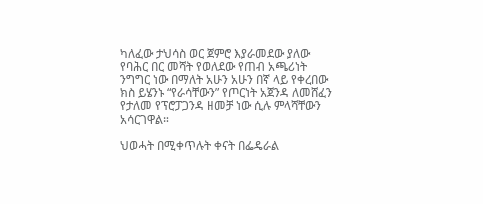ካለፈው ታህሳስ ወር ጀምሮ እያራመደው ያለው የባሕር በር መሻት የወለደው የጠብ አጫሪነት ንግግር ነው በማለት አሁን አሁን በኛ ላይ የቀረበው ክስ ይሄንኑ “የራሳቸውን” የጦርነት አጀንዳ ለመሸፈን የታለመ የፕሮፓጋንዳ ዘመቻ ነው ሲሉ ምላሻቸውን አሳርገዋል።

ህወሓት በሚቀጥሉት ቀናት በፌዴራል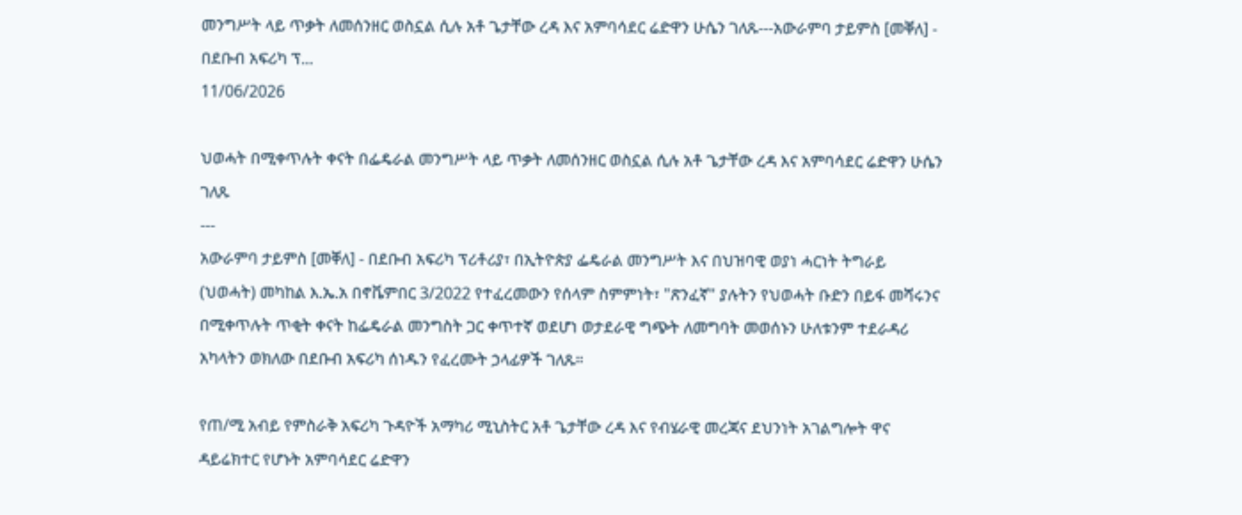መንግሥት ላይ ጥቃት ለመሰንዘር ወስኗል ሲሉ አቶ ጌታቸው ረዳ እና አምባሳደር ሬድዋን ሁሴን ገለጹ---አውራምባ ታይምስ [መቐለ] - በደቡብ አፍሪካ ፕ...
11/06/2026

ህወሓት በሚቀጥሉት ቀናት በፌዴራል መንግሥት ላይ ጥቃት ለመሰንዘር ወስኗል ሲሉ አቶ ጌታቸው ረዳ እና አምባሳደር ሬድዋን ሁሴን ገለጹ
---
አውራምባ ታይምስ [መቐለ] - በደቡብ አፍሪካ ፕሪቶሪያ፣ በኢትዮጵያ ፌዴራል መንግሥት እና በህዝባዊ ወያነ ሓርነት ትግራይ (ህወሓት) መካከል እ.ኤ.አ በኖቬምበር 3/2022 የተፈረመውን የሰላም ስምምነት፣ "ጽንፈኛ" ያሉትን የህወሓት ቡድን በይፋ መሻሩንና በሚቀጥሉት ጥቂት ቀናት ከፌዴራል መንግስት ጋር ቀጥተኛ ወደሆነ ወታደራዊ ግጭት ለመግባት መወሰኑን ሁለቱንም ተደራዳሪ አካላትን ወክለው በደቡብ አፍሪካ ሰነዱን የፈረሙት ኃላፊዎች ገለጹ።

የጠ/ሚ አብይ የምስራቅ አፍሪካ ጉዳዮች አማካሪ ሚኒስትር አቶ ጌታቸው ረዳ እና የብሄራዊ መረጃና ደህንነት አገልግሎት ዋና ዳይሬክተር የሆኑት አምባሳደር ሬድዋን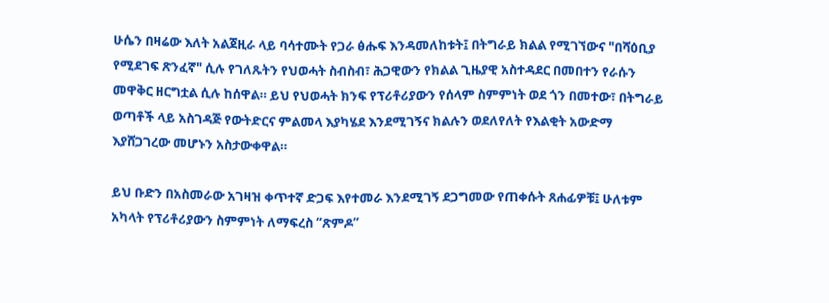ሁሴን በዛሬው እለት አልጀዚራ ላይ ባሳተሙት የጋራ ፅሑፍ እንዳመለከቱት፤ በትግራይ ክልል የሚገኘውና "በሻዕቢያ የሚደገፍ ጽንፈኛ" ሲሉ የገለጹትን የህወሓት ስብስብ፣ ሕጋዊውን የክልል ጊዜያዊ አስተዳደር በመበተን የራሱን መዋቅር ዘርግቷል ሲሉ ከሰዋል። ይህ የህወሓት ክንፍ የፕሪቶሪያውን የሰላም ስምምነት ወደ ጎን በመተው፣ በትግራይ ወጣቶች ላይ አስገዳጅ የውትድርና ምልመላ እያካሄደ እንደሚገኝና ክልሉን ወደለየለት የእልቂት አውድማ እያሸጋገረው መሆኑን አስታውቀዋል።

ይህ ቡድን በአስመራው አገዛዝ ቀጥተኛ ድጋፍ እየተመራ እንደሚገኝ ደጋግመው የጠቀሱት ጸሐፊዎቹ፤ ሁለቱም አካላት የፕሪቶሪያውን ስምምነት ለማፍረስ “ጽምዶ”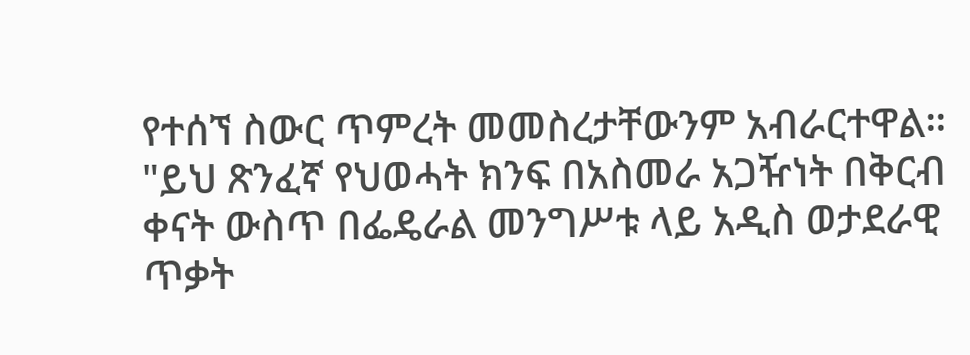የተሰኘ ስውር ጥምረት መመስረታቸውንም አብራርተዋል። "ይህ ጽንፈኛ የህወሓት ክንፍ በአስመራ አጋዥነት በቅርብ ቀናት ውስጥ በፌዴራል መንግሥቱ ላይ አዲስ ወታደራዊ ጥቃት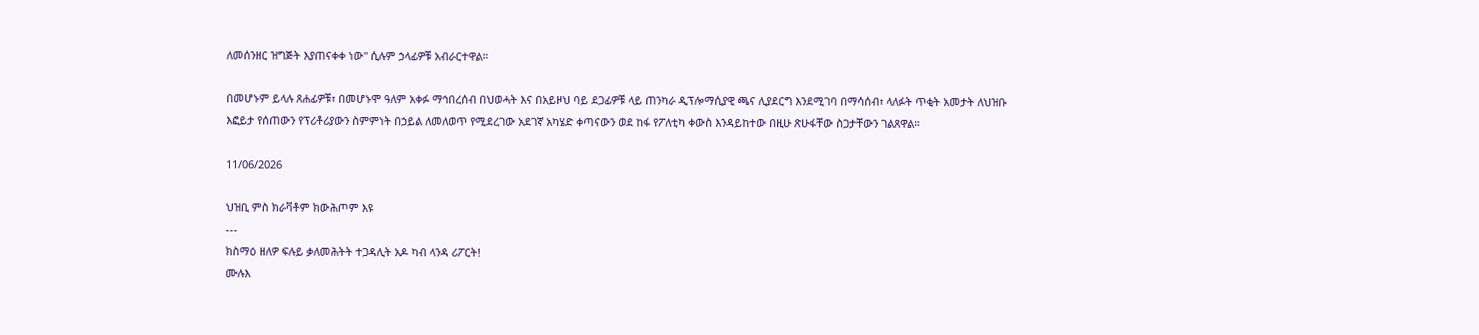ለመሰንዘር ዝግጅት እያጠናቀቀ ነው" ሲሉም ኃላፊዎቹ አብራርተዋል።

በመሆኑም ይላሉ ጸሐፊዎቹ፣ በመሆኑሞ ዓለም አቀፉ ማኅበረሰብ በህወሓት እና በአይዞህ ባይ ደጋፊዎቹ ላይ ጠንካራ ዲፕሎማሲያዊ ጫና ሊያደርግ እንደሚገባ በማሳሰብ፣ ላለፉት ጥቂት አመታት ለህዝቡ እፎይታ የሰጠውን የፕሪቶሪያውን ስምምነት በኃይል ለመለወጥ የሚደረገው አደገኛ አካሄድ ቀጣናውን ወደ ከፋ የፖለቲካ ቀውስ እንዳይከተው በዚሁ ጽሁፋቸው ስጋታቸውን ገልጸዋል።

11/06/2026

ህዝቢ ምስ ክራቫቶም ክውሕጦም እዩ
---
ክስማዕ ዘለዎ ፍሉይ ቃለመሕትት ተጋዳሊት አዶ ካብ ላንዳ ሪፖርት!
ሙሉእ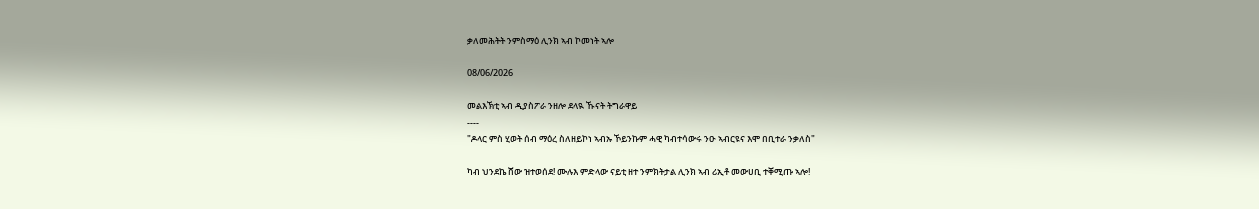ቃለመሕትት ንምስማዕ ሊንክ ኣብ ኮመነት ኣሎ

08/06/2026

መልእኽቲ ኣብ ዲያስፖራ ንዘሎ ደላዪ ኹናት ትግራዋይ
----
"ዶላር ምስ ሂወት ሰብ ማዕረ ስለዘይኮነ ኣብኡ ኾይንኩም ሓዊ ካብተሳውሩ ንዑ ኣብርዩና እሞ በቢተራ ንቃለስ"

ካብ ህንደኬ ሸው ዝተወሰደ! ሙሉእ ምድላው ናይቲ ዘተ ንምክትታል ሊንክ ኣብ ሪኢቶ መውሀቢ ተቐሚጡ ኣሎ!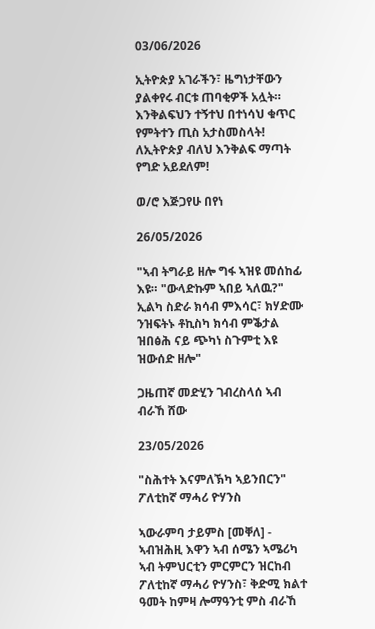03/06/2026

ኢትዮጵያ አገራችን፣ ዜግነታቸውን ያልቀየሩ ብርቱ ጠባቂዎች አሏት። እንቅልፍህን ተኝተህ በተነሳህ ቁጥር የምትተን ጢስ አታስመስላት! ለኢትዮጵያ ብለህ እንቅልፍ ማጣት የግድ አይደለም!

ወ/ሮ እጅጋየሁ በየነ

26/05/2026

"ኣብ ትግራይ ዘሎ ግፋ ኣዝዩ መሰከፊ እዩ። "ውላድኩም ኣበይ ኣለዉ?" ኢልካ ስድራ ክሳብ ምእሳር፣ ክሃድሙ ንዝፍትኑ ቶኪስካ ክሳብ ምቕታል ዝበፅሕ ናይ ጭካነ ስጉምቲ እዩ ዝውሰድ ዘሎ"

ጋዜጠኛ መድሂን ገብረስላሰ ኣብ ብራኸ ሸው

23/05/2026

"ስሕተት እናምለኽካ ኣይንበርን"
ፖለቲከኛ ማሓሪ ዮሃንስ

ኣውራምባ ታይምስ [መቐለ] - ኣብዝሕዚ እዋን ኣብ ሰሜን ኣሜሪካ ኣብ ትምህርቲን ምርምርን ዝርከብ ፖለቲከኛ ማሓሪ ዮሃንስ፣ ቅድሚ ክልተ ዓመት ከምዛ ሎማዓንቲ ምስ ብራኸ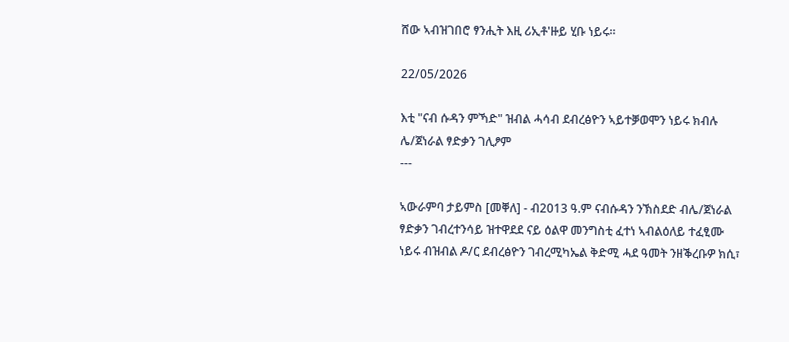ሸው ኣብዝገበሮ ፃንሒት እዚ ሪኢቶ'ዙይ ሂቡ ነይሩ።

22/05/2026

እቲ "ናብ ሱዳን ምኻድ" ዝብል ሓሳብ ደብረፅዮን ኣይተቓወሞን ነይሩ ክብሉ ሌ/ጀነራል ፃድቃን ገሊፆም
---

ኣውራምባ ታይምስ [መቐለ] - ብ2013 ዓ.ም ናብሱዳን ንኽስደድ ብሌ/ጀነራል ፃድቃን ገብረተንሳይ ዝተዋደደ ናይ ዕልዋ መንግስቲ ፈተነ ኣብልዕለይ ተፈፂሙ ነይሩ ብዝብል ዶ/ር ደብረፅዮን ገብረሚካኤል ቅድሚ ሓደ ዓመት ንዘቕረቡዎ ክሲ፣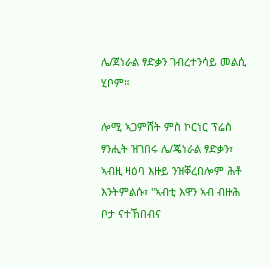ሌ/ጀነራል ፃድቃን ገብረተንሳይ መልሲ ሂቦም።

ሎሚ ኣጋምሸት ምስ ኮርነር ፕሬስ ፃንሒት ዝገበሩ ሌ/ጄነራል ፃድቃን፣ ኣብዚ ዛዕባ እዙይ ንዝቐረበሎም ሕቶ እንትምልሱ፣ "ኣብቲ እዋን ኣብ ብዙሕ ቦታ ናተኸበብና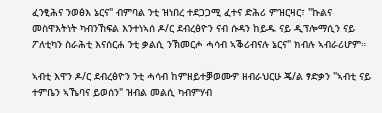ፈንፂሕና ንወፅእ ኔርና" ብምባል ንቲ ዝነበረ ተደጋጋሚ ፈተና ድሕሪ ምዝርዛር፣ "ኩልና መስዋእትነት ካብንኸፍል እንተነኣሰ ዶ/ር ደብረፅዮን ናብ ሱዳን ከይዱ ናይ ዲፕሎማሲን ናይ ፖለቲካን ስራሕቲ እናሰርሐ ንቲ ቃልሲ ንኽመርሖ ሓሳብ ኣቕሪብናሉ ኔርና" ክብሉ ኣብራሪሆም።

ኣብቲ እዋን ዶ/ር ደብረፅዮን ንቲ ሓሳብ ከምዘይተቓወሙዎ ዘብራህርሁ ጄ/ል ፃድቃን "ኣብቲ ናይ ተምቤን ኣኼባና ይወሰን" ዝብል መልሲ ካብምሃብ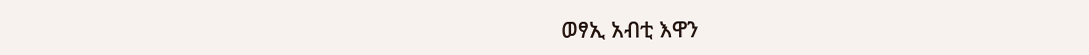ወፃኢ አብቲ እዋን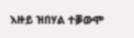እዙይ ዝበሃል ተቓውሞ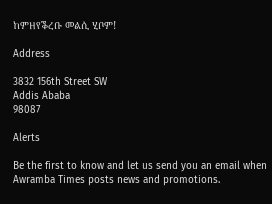ከምዘየቕረቡ መልሲ ሂቦም!

Address

3832 156th Street SW
Addis Ababa
98087

Alerts

Be the first to know and let us send you an email when Awramba Times posts news and promotions.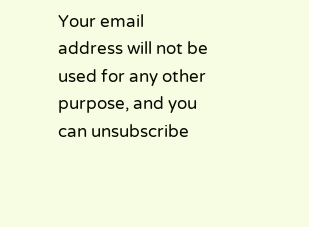Your email address will not be used for any other purpose, and you can unsubscribe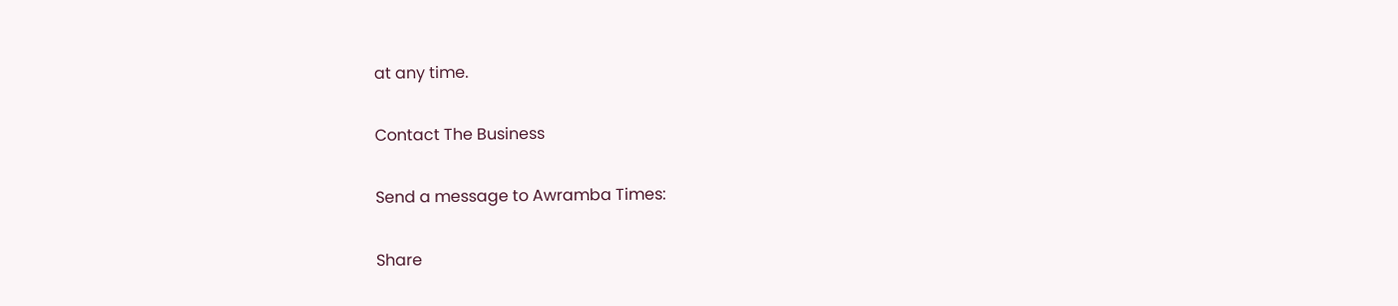at any time.

Contact The Business

Send a message to Awramba Times:

Share